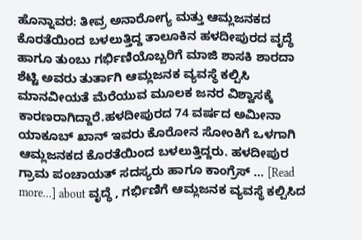ಹೊನ್ನಾವರ: ತೀವ್ರ ಅನಾರೋಗ್ಯ ಮತ್ತು ಆಮ್ಲಜನಕದ ಕೊರತೆಯಿಂದ ಬಳಲುತ್ತಿದ್ದ ತಾಲೂಕಿನ ಹಳದೀಪುರದ ವೃದ್ಧೆ ಹಾಗೂ ತುಂಬು ಗರ್ಭಿಣಿಯೊಬ್ಬರಿಗೆ ಮಾಜಿ ಶಾಸಕಿ ಶಾರದಾ ಶೆಟ್ಟಿ ಅವರು ತುರ್ತಾಗಿ ಆಮ್ಲಜನಕ ವ್ಯವಸ್ಥೆ ಕಲ್ಪಿಸಿ ಮಾನವೀಯತೆ ಮೆರೆಯುವ ಮೂಲಕ ಜನರ ವಿಶ್ವಾಸಕ್ಕೆ ಕಾರಣರಾಗಿದ್ದಾರೆ.ಹಳದೀಪುರದ 74 ವರ್ಷದ ಅಮೀನಾ ಯಾಕೂಬ್ ಖಾನ್ ಇವರು ಕೊರೋನ ಸೋಂಕಿಗೆ ಒಳಗಾಗಿ ಆಮ್ಲಜನಕದ ಕೊರತೆಯಿಂದ ಬಳಲುತ್ತಿದ್ದರು. ಹಳದೀಪುರ ಗ್ರಾಮ ಪಂಚಾಯತ್ ಸದಸ್ಯರು ಹಾಗೂ ಕಾಂಗ್ರೆಸ್ … [Read more...] about ವೃದ್ಧೆ , ಗರ್ಭಿಣಿಗೆ ಆಮ್ಲಜನಕ ವ್ಯವಸ್ಥೆ ಕಲ್ಪಿಸಿದ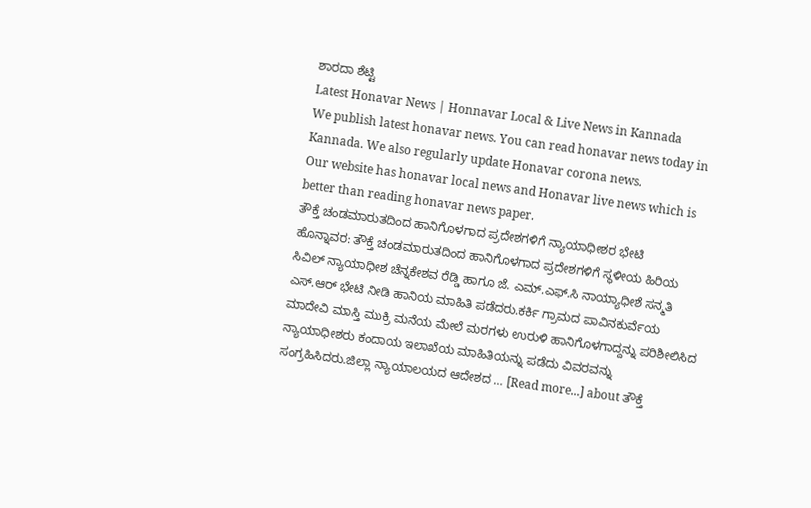ಶಾರದಾ ಶೆಟ್ಟಿ
Latest Honavar News | Honnavar Local & Live News in Kannada
We publish latest honavar news. You can read honavar news today in Kannada. We also regularly update Honavar corona news.
Our website has honavar local news and Honavar live news which is better than reading honavar news paper.
ತೌಕ್ತೆ ಚಂಡಮಾರುತದಿಂದ ಹಾನಿಗೊಳಗಾದ ಪ್ರದೇಶಗಳಿಗೆ ನ್ಯಾಯಾಧೀಶರ ಭೇಟಿ
ಹೊನ್ನಾವರ: ತೌಕ್ತೆ ಚಂಡಮಾರುತದಿಂದ ಹಾನಿಗೊಳಗಾದ ಪ್ರದೇಶಗಳಿಗೆ ಸ್ಥಳೀಯ ಹಿರಿಯ ಸಿವಿಲ್ ನ್ಯಾಯಾಧೀಶ ಚೆನ್ನಕೇಶವ ರೆಡ್ಡಿ ಹಾಗೂ ಜೆ. ಎಮ್.ಎಫ್.ಸಿ ನಾಯ್ಯಾಧೀಶೆ ಸನ್ಮತಿ ಎಸ್.ಆರ್ ಭೇಟಿ ನೀಡಿ ಹಾನಿಯ ಮಾಹಿತಿ ಪಡೆದರು.ಕರ್ಕಿ ಗ್ರಾಮದ ಪಾವಿನಕುರ್ವೆಯ ಮಾದೇವಿ ಮಾಸ್ತಿ ಮುಕ್ರಿ ಮನೆಯ ಮೇಲೆ ಮರಗಳು ಉರುಳಿ ಹಾನಿಗೊಳಗಾದ್ದನ್ನು ಪರಿಶೀಲಿಸಿದ ನ್ಯಾಯಾಧೀಶರು ಕಂದಾಯ ಇಲಾಖೆಯ ಮಾಹಿತಿಯನ್ನು ಪಡೆದು ವಿವರವನ್ನು ಸಂಗ್ರಹಿಸಿದರು.ಜಿಲ್ಲಾ ನ್ಯಾಯಾಲಯದ ಆದೇಶದ … [Read more...] about ತೌಕ್ತೆ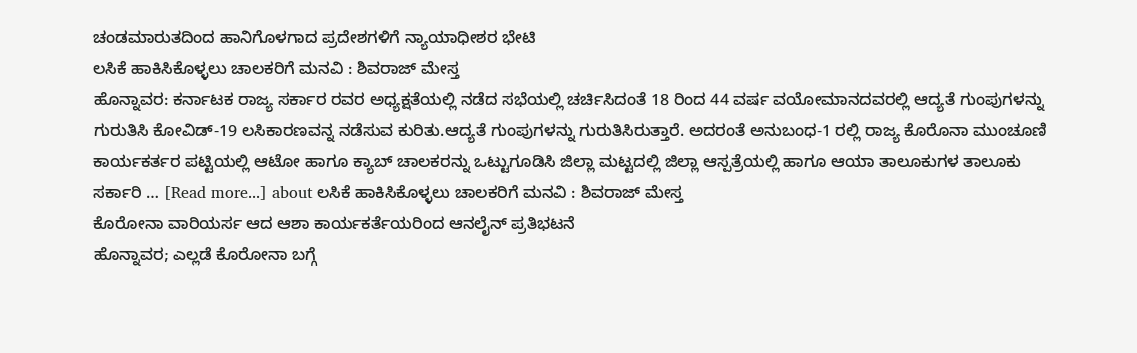ಚಂಡಮಾರುತದಿಂದ ಹಾನಿಗೊಳಗಾದ ಪ್ರದೇಶಗಳಿಗೆ ನ್ಯಾಯಾಧೀಶರ ಭೇಟಿ
ಲಸಿಕೆ ಹಾಕಿಸಿಕೊಳ್ಳಲು ಚಾಲಕರಿಗೆ ಮನವಿ : ಶಿವರಾಜ್ ಮೇಸ್ತ
ಹೊನ್ನಾವರ: ಕರ್ನಾಟಕ ರಾಜ್ಯ ಸರ್ಕಾರ ರವರ ಅಧ್ಯಕ್ಷತೆಯಲ್ಲಿ ನಡೆದ ಸಭೆಯಲ್ಲಿ ಚರ್ಚಿಸಿದಂತೆ 18 ರಿಂದ 44 ವರ್ಷ ವಯೋಮಾನದವರಲ್ಲಿ ಆದ್ಯತೆ ಗುಂಪುಗಳನ್ನು ಗುರುತಿಸಿ ಕೋವಿಡ್-19 ಲಸಿಕಾರಣವನ್ನ ನಡೆಸುವ ಕುರಿತು.ಆದ್ಯತೆ ಗುಂಪುಗಳನ್ನು ಗುರುತಿಸಿರುತ್ತಾರೆ. ಅದರಂತೆ ಅನುಬಂಧ-1 ರಲ್ಲಿ ರಾಜ್ಯ ಕೊರೊನಾ ಮುಂಚೂಣಿ ಕಾರ್ಯಕರ್ತರ ಪಟ್ಟಿಯಲ್ಲಿ ಆಟೋ ಹಾಗೂ ಕ್ಯಾಬ್ ಚಾಲಕರನ್ನು ಒಟ್ಟುಗೂಡಿಸಿ ಜಿಲ್ಲಾ ಮಟ್ಟದಲ್ಲಿ ಜಿಲ್ಲಾ ಆಸ್ಪತ್ರೆಯಲ್ಲಿ ಹಾಗೂ ಆಯಾ ತಾಲೂಕುಗಳ ತಾಲೂಕು ಸರ್ಕಾರಿ … [Read more...] about ಲಸಿಕೆ ಹಾಕಿಸಿಕೊಳ್ಳಲು ಚಾಲಕರಿಗೆ ಮನವಿ : ಶಿವರಾಜ್ ಮೇಸ್ತ
ಕೊರೋನಾ ವಾರಿಯರ್ಸ ಆದ ಆಶಾ ಕಾರ್ಯಕರ್ತೆಯರಿಂದ ಆನಲೈನ್ ಪ್ರತಿಭಟನೆ
ಹೊನ್ನಾವರ; ಎಲ್ಲಡೆ ಕೊರೋನಾ ಬಗ್ಗೆ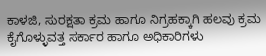ಕಾಳಜಿ, ಸುರಕ್ಷತಾ ಕ್ರಮ ಹಾಗೂ ನಿಗ್ರಹಕ್ಕಾಗಿ ಹಲವು ಕ್ರಮ ಕೈಗೊಳ್ಳುವತ್ತ ಸರ್ಕಾರ ಹಾಗೂ ಅಧಿಕಾರಿಗಳು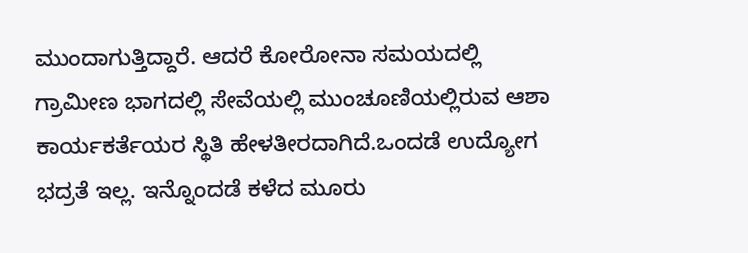ಮುಂದಾಗುತ್ತಿದ್ದಾರೆ. ಆದರೆ ಕೋರೋನಾ ಸಮಯದಲ್ಲಿ ಗ್ರಾಮೀಣ ಭಾಗದಲ್ಲಿ ಸೇವೆಯಲ್ಲಿ ಮುಂಚೂಣಿಯಲ್ಲಿರುವ ಆಶಾ ಕಾರ್ಯಕರ್ತೆಯರ ಸ್ಥಿತಿ ಹೇಳತೀರದಾಗಿದೆ.ಒಂದಡೆ ಉದ್ಯೋಗ ಭದ್ರತೆ ಇಲ್ಲ. ಇನ್ನೊಂದಡೆ ಕಳೆದ ಮೂರು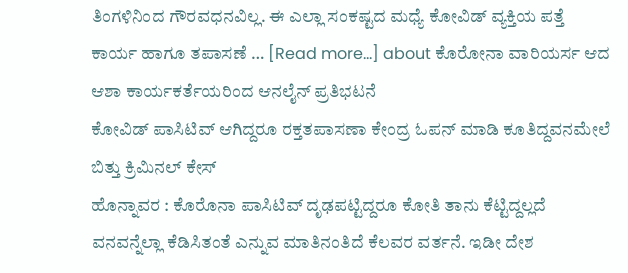ತಿಂಗಳಿನಿಂದ ಗೌರವಧನವಿಲ್ಲ. ಈ ಎಲ್ಲಾ ಸಂಕಷ್ಟದ ಮಧ್ಯೆ ಕೋವಿಡ್ ವ್ಯಕ್ತಿಯ ಪತ್ತೆ ಕಾರ್ಯ ಹಾಗೂ ತಪಾಸಣೆ … [Read more...] about ಕೊರೋನಾ ವಾರಿಯರ್ಸ ಆದ ಆಶಾ ಕಾರ್ಯಕರ್ತೆಯರಿಂದ ಆನಲೈನ್ ಪ್ರತಿಭಟನೆ
ಕೋವಿಡ್ ಪಾಸಿಟಿವ್ ಆಗಿದ್ದರೂ ರಕ್ತತಪಾಸಣಾ ಕೇಂದ್ರ ಓಪನ್ ಮಾಡಿ ಕೂತಿದ್ದವನಮೇಲೆ ಬಿತ್ತು ಕ್ರಿಮಿನಲ್ ಕೇಸ್
ಹೊನ್ನಾವರ : ಕೊರೊನಾ ಪಾಸಿಟಿವ್ ದೃಢಪಟ್ಟಿದ್ದರೂ ಕೋತಿ ತಾನು ಕೆಟ್ಟಿದ್ದಲ್ಲದೆ ವನವನ್ನೆಲ್ಲಾ ಕೆಡಿಸಿತಂತೆ ಎನ್ನುವ ಮಾತಿನಂತಿದೆ ಕೆಲವರ ವರ್ತನೆ. ಇಡೀ ದೇಶ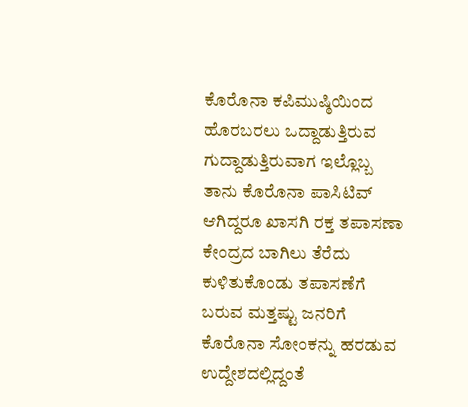ಕೊರೊನಾ ಕಪಿಮುಷ್ಠಿಯಿಂದ ಹೊರಬರಲು ಒದ್ದಾಡುತ್ತಿರುವ ಗುದ್ದಾಡುತ್ತಿರುವಾಗ ಇಲ್ಲೊಬ್ಬ ತಾನು ಕೊರೊನಾ ಪಾಸಿಟಿವ್ ಆಗಿದ್ದರೂ ಖಾಸಗಿ ರಕ್ತ ತಪಾಸಣಾ ಕೇಂದ್ರದ ಬಾಗಿಲು ತೆರೆದು ಕುಳಿತುಕೊಂಡು ತಪಾಸಣೆಗೆ ಬರುವ ಮತ್ತಷ್ಟು ಜನರಿಗೆ ಕೊರೊನಾ ಸೋಂಕನ್ನು ಹರಡುವ ಉದ್ದೇಶದಲ್ಲಿದ್ದಂತೆ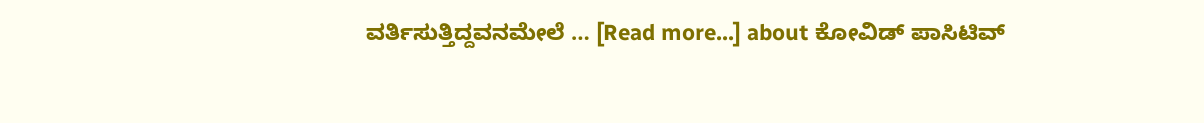ವರ್ತಿಸುತ್ತಿದ್ದವನಮೇಲೆ … [Read more...] about ಕೋವಿಡ್ ಪಾಸಿಟಿವ್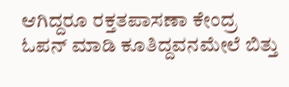ಆಗಿದ್ದರೂ ರಕ್ತತಪಾಸಣಾ ಕೇಂದ್ರ ಓಪನ್ ಮಾಡಿ ಕೂತಿದ್ದವನಮೇಲೆ ಬಿತ್ತು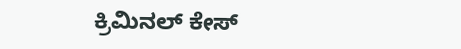ಕ್ರಿಮಿನಲ್ ಕೇಸ್